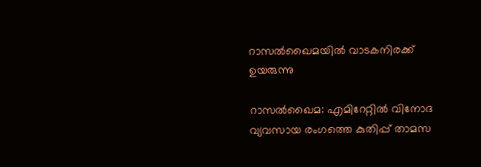റാസല്‍ഖൈമയില്‍ വാടകനിരക്ക് ഉയരുന്നു

റാസല്‍ഖൈമ: എമിറേറ്റില്‍ വിനോദ വ്യവസായ രംഗത്തെ കുതിപ്പ് താമസ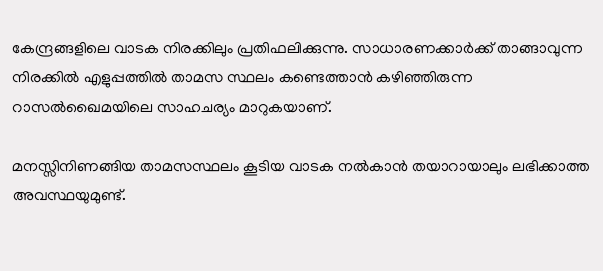കേന്ദ്രങ്ങളിലെ വാടക നിരക്കിലും പ്രതിഫലിക്കുന്നു. സാധാരണക്കാര്‍ക്ക് താങ്ങാവുന്ന നിരക്കില്‍ എളുപ്പത്തില്‍ താമസ സ്ഥലം കണ്ടെത്താന്‍ കഴിഞ്ഞിരുന്ന റാസല്‍ഖൈമയിലെ സാഹചര്യം മാറുകയാണ്.

മനസ്സിനിണങ്ങിയ താമസസ്ഥലം കൂടിയ വാടക നല്‍കാന്‍ തയാറായാലും ലഭിക്കാത്ത അവസ്ഥയുമുണ്ട്.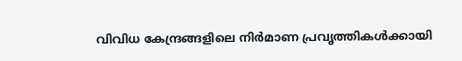വിവിധ കേന്ദ്രങ്ങളിലെ നിര്‍മാണ പ്രവൃത്തികള്‍ക്കായി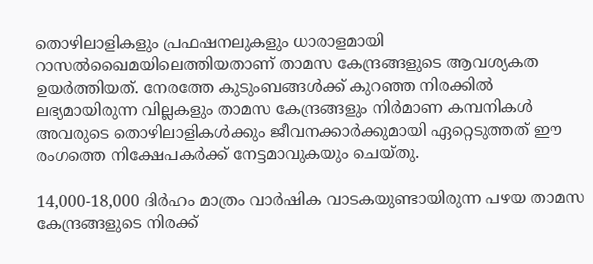തൊഴിലാളികളും പ്രഫഷനലുകളും ധാരാളമായി റാസല്‍ഖൈമയിലെത്തിയതാണ് താമസ കേന്ദ്രങ്ങളുടെ ആവശ്യകത ഉയര്‍ത്തിയത്. നേരത്തേ കുടുംബങ്ങള്‍ക്ക് കുറഞ്ഞ നിരക്കില്‍ ലഭ്യമായിരുന്ന വില്ലകളും താമസ കേന്ദ്രങ്ങളും നിര്‍മാണ കമ്പനികള്‍ അവരുടെ തൊഴിലാളികള്‍ക്കും ജീവനക്കാര്‍ക്കുമായി ഏറ്റെടുത്തത് ഈ രംഗത്തെ നിക്ഷേപകര്‍ക്ക് നേട്ടമാവുകയും ചെയ്തു.

14,000-18,000 ദിര്‍ഹം മാത്രം വാര്‍ഷിക വാടകയുണ്ടായിരുന്ന പഴയ താമസ കേന്ദ്രങ്ങളുടെ നിരക്ക്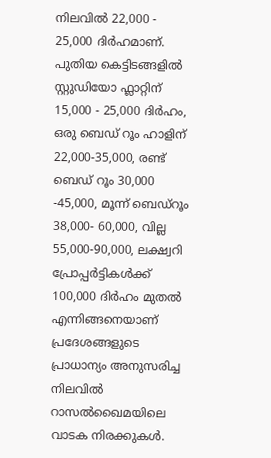നിലവില്‍ 22,000 - 25,000 ദിര്‍ഹമാണ്. പുതിയ കെട്ടിടങ്ങളില്‍ സ്റ്റുഡിയോ ഫ്ലാറ്റിന് 15,000 - 25,000 ദിര്‍ഹം, ഒരു ബെഡ് റൂം ഹാളിന് 22,000-35,000, രണ്ട് ബെഡ് റൂം 30,000 -45,000, മൂന്ന് ബെഡ്റൂം 38,000- 60,000, വില്ല 55,000-90,000, ലക്ഷ്വറി പ്രോപ്പര്‍ട്ടികള്‍ക്ക് 100,000 ദിര്‍ഹം മുതല്‍ എന്നിങ്ങനെയാണ് പ്രദേശങ്ങളുടെ പ്രാധാന്യം അനുസരിച്ച നിലവില്‍ റാസല്‍ഖൈമയിലെ വാടക നിരക്കുകള്‍.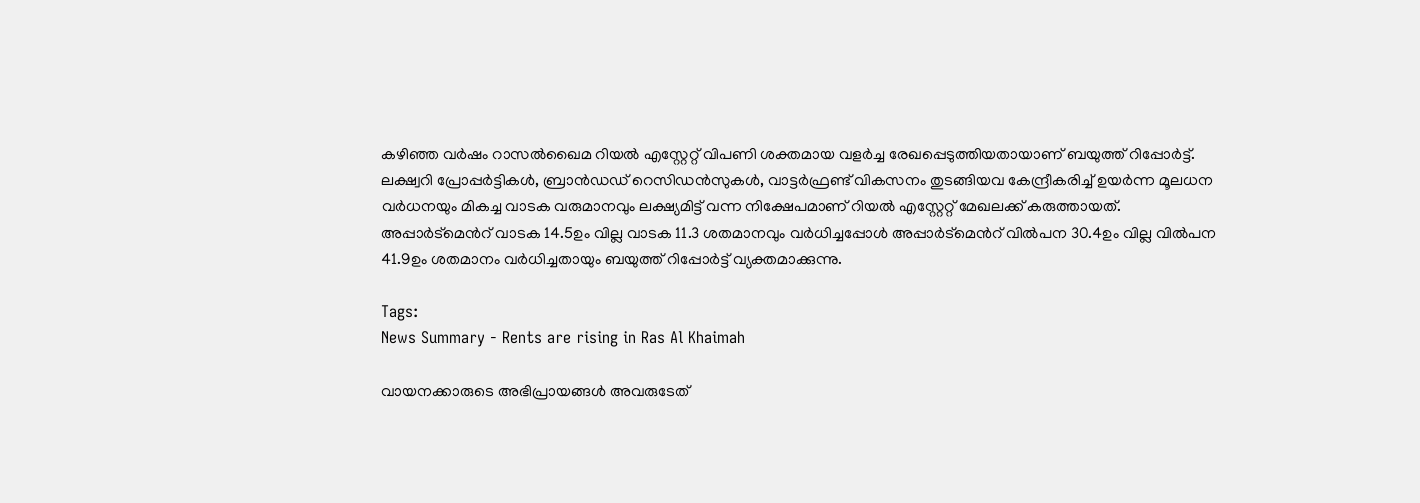കഴിഞ്ഞ വര്‍ഷം റാസല്‍ഖൈമ റിയല്‍ എസ്റ്റേറ്റ് വിപണി ശക്തമായ വളര്‍ച്ച രേഖപ്പെടുത്തിയതായാണ് ബയുത്ത് റിപ്പോര്‍ട്ട്. ലക്ഷ്വറി പ്രോപ്പര്‍ട്ടികള്‍, ബ്രാന്‍ഡഡ് റെസിഡന്‍സുകള്‍, വാട്ടര്‍ഫ്രണ്ട് വികസനം തുടങ്ങിയവ കേന്ദ്രീകരിച്ച് ഉയര്‍ന്ന മൂലധന വര്‍ധനയും മികച്ച വാടക വരുമാനവും ലക്ഷ്യമിട്ട് വന്ന നിക്ഷേപമാണ് റിയല്‍ എസ്റ്റേറ്റ് മേഖലക്ക് കരുത്തായത്. അപ്പാർട്മെന്‍റ് വാടക 14.5ഉം വില്ല വാടക 11.3 ശതമാനവും വര്‍ധിച്ചപ്പോള്‍ അപ്പാർട്മെന്‍റ് വില്‍പന 30.4ഉം വില്ല വില്‍പന 41.9ഉം ശതമാനം വര്‍ധിച്ചതായും ബയുത്ത് റിപ്പോര്‍ട്ട് വ്യക്തമാക്കുന്നു.

Tags:
News Summary - Rents are rising in Ras Al Khaimah

വായനക്കാരുടെ അഭിപ്രായങ്ങള്‍ അവരുടേത്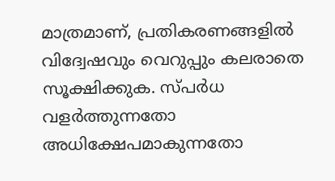മാത്രമാണ്, പ്രതികരണങ്ങളിൽ വിദ്വേഷവും വെറുപ്പും കലരാതെ സൂക്ഷിക്കുക. സ്പർധ വളർത്തുന്നതോ അധിക്ഷേപമാകുന്നതോ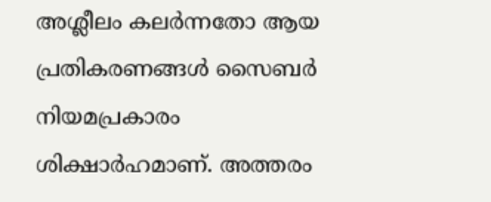അശ്ലീലം കലർന്നതോ ആയ പ്രതികരണങ്ങൾ സൈബർ നിയമപ്രകാരം ശിക്ഷാർഹമാണ്. അത്തരം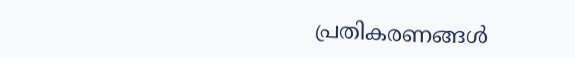പ്രതികരണങ്ങൾ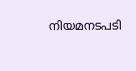നിയമനടപടി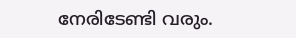നേരിടേണ്ടി വരും.